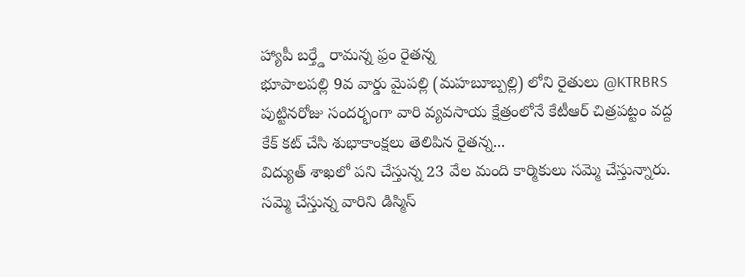హ్యాపీ బర్త్డే రామన్న ఫ్రం రైతన్న
భూపాలపల్లి 9వ వార్డు మైపల్లి (మహబూబ్పల్లి) లోని రైతులు @KTRBRS పుట్టినరోజు సందర్భంగా వారి వ్యవసాయ క్షేత్రంలోనే కేటీఆర్ చిత్రపట్టం వద్ద కేక్ కట్ చేసి శుభాకాంక్షలు తెలిపిన రైతన్న...
విద్యుత్ శాఖలో పని చేస్తున్న 23 వేల మంది కార్మికులు సమ్మె చేస్తున్నారు.
సమ్మె చేస్తున్న వారిని డిస్మిస్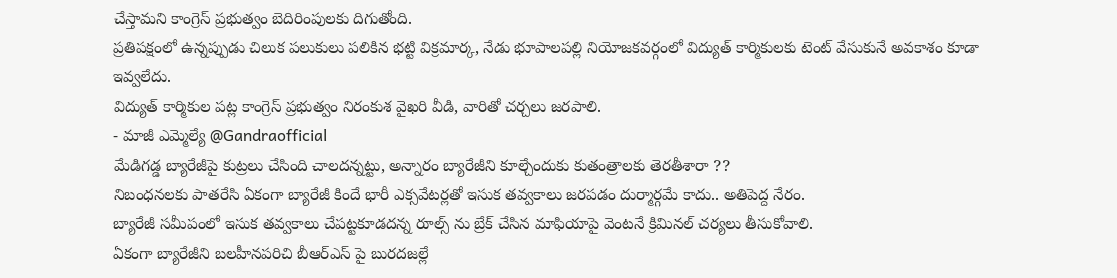చేస్తామని కాంగ్రెస్ ప్రభుత్వం బెదిరింపులకు దిగుతోంది.
ప్రతిపక్షంలో ఉన్నప్పుడు చిలుక పలుకులు పలికిన భట్టి విక్రమార్క, నేడు భూపాలపల్లి నియోజకవర్గంలో విద్యుత్ కార్మికులకు టెంట్ వేసుకునే అవకాశం కూడా ఇవ్వలేదు.
విద్యుత్ కార్మికుల పట్ల కాంగ్రెస్ ప్రభుత్వం నిరంకుశ వైఖరి వీడి, వారితో చర్చలు జరపాలి.
- మాజీ ఎమ్మెల్యే @Gandraofficial
మేడిగడ్డ బ్యారేజీపై కుట్రలు చేసింది చాలదన్నట్టు, అన్నారం బ్యారేజీని కూల్చేందుకు కుతంత్రాలకు తెరతీశారా ??
నిబంధనలకు పాతరేసి ఏకంగా బ్యారేజీ కిందే భారీ ఎక్సవేటర్లతో ఇసుక తవ్వకాలు జరపడం దుర్మార్గమే కాదు.. అతిపెద్ద నేరం.
బ్యారేజీ సమీపంలో ఇసుక తవ్వకాలు చేపట్టకూడదన్న రూల్స్ ను బ్రేక్ చేసిన మాఫియాపై వెంటనే క్రిమినల్ చర్యలు తీసుకోవాలి.
ఏకంగా బ్యారేజీని బలహీనపరిచి బీఆర్ఎస్ పై బురదజల్లే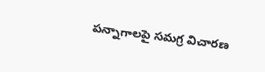పన్నాగాలపై సమగ్ర విచారణ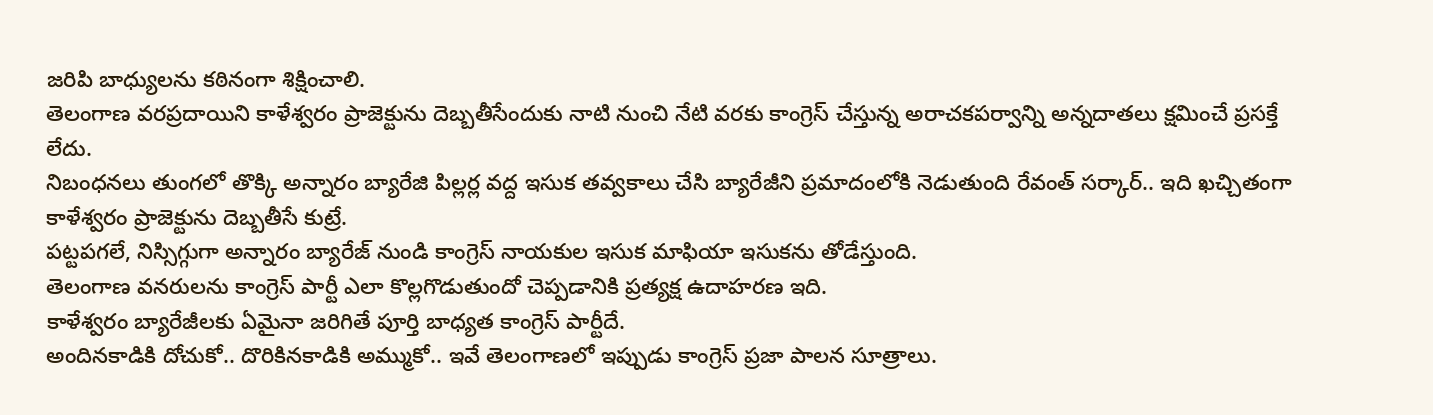జరిపి బాధ్యులను కఠినంగా శిక్షించాలి.
తెలంగాణ వరప్రదాయిని కాళేశ్వరం ప్రాజెక్టును దెబ్బతీసేందుకు నాటి నుంచి నేటి వరకు కాంగ్రెస్ చేస్తున్న అరాచకపర్వాన్ని అన్నదాతలు క్షమించే ప్రసక్తే లేదు.
నిబంధనలు తుంగలో తొక్కి అన్నారం బ్యారేజి పిల్లర్ల వద్ద ఇసుక తవ్వకాలు చేసి బ్యారేజీని ప్రమాదంలోకి నెడుతుంది రేవంత్ సర్కార్.. ఇది ఖచ్చితంగా కాళేశ్వరం ప్రాజెక్టును దెబ్బతీసే కుట్రే.
పట్టపగలే, నిస్సిగ్గుగా అన్నారం బ్యారేజ్ నుండి కాంగ్రెస్ నాయకుల ఇసుక మాఫియా ఇసుకను తోడేస్తుంది.
తెలంగాణ వనరులను కాంగ్రెస్ పార్టీ ఎలా కొల్లగొడుతుందో చెప్పడానికి ప్రత్యక్ష ఉదాహరణ ఇది.
కాళేశ్వరం బ్యారేజీలకు ఏమైనా జరిగితే పూర్తి బాధ్యత కాంగ్రెస్ పార్టీదే.
అందినకాడికి దోచుకో.. దొరికినకాడికి అమ్ముకో.. ఇవే తెలంగాణలో ఇప్పుడు కాంగ్రెస్ ప్రజా పాలన సూత్రాలు.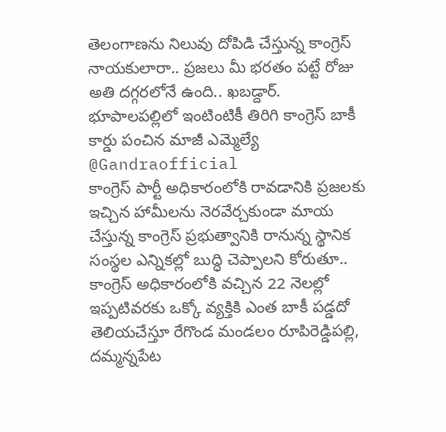తెలంగాణను నిలువు దోపిడి చేస్తున్న కాంగ్రెస్ నాయకులారా.. ప్రజలు మీ భరతం పట్టే రోజు అతి దగ్గరలోనే ఉంది.. ఖబడ్దార్.
భూపాలపల్లిలో ఇంటింటికీ తిరిగి కాంగ్రెస్ బాకీ కార్డు పంచిన మాజీ ఎమ్మెల్యే @Gandraofficial
కాంగ్రెస్ పార్టీ అధికారంలోకి రావడానికి ప్రజలకు ఇచ్చిన హామీలను నెరవేర్చకుండా మాయ చేస్తున్న కాంగ్రెస్ ప్రభుత్వానికి రానున్న స్థానిక సంస్థల ఎన్నికల్లో బుద్ధి చెప్పాలని కోరుతూ.. కాంగ్రెస్ అధికారంలోకి వచ్చిన 22 నెలల్లో ఇప్పటివరకు ఒక్కో వ్యక్తికి ఎంత బాకీ పడ్డదో తెలియచేస్తూ రేగొండ మండలం రూపిరెడ్డిపల్లి, దమ్మన్నపేట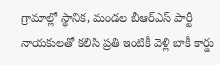గ్రామాల్లో స్థానిక, మండల బీఆర్ఎస్ పార్టీ నాయకులతో కలిసి ప్రతి ఇంటికీ వెళ్లి బాకీ కార్డు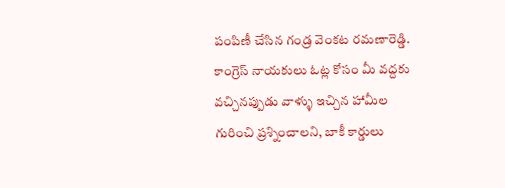పంపిణీ చేసిన గండ్ర వెంకట రమణారెడ్డి.
కాంగ్రెస్ నాయకులు ఓట్ల కోసం మీ వద్దకు వచ్చినప్పుడు వాళ్ళు ఇచ్చిన హామీల గురించి ప్రశ్నించాలని, బాకీ కార్డులు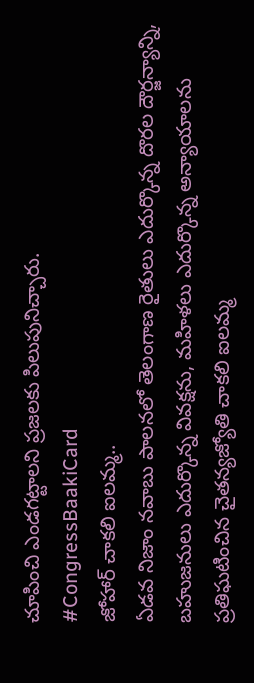చూపించి ఎండగట్టాలని ప్రజలకు పిలుపునిచ్చారు.
#CongressBaakiCard
జోహార్ చాకలి ఐలమ్మ..
ఏడవ నిజాం నవాబు పాలనలో తెలంగాణ రైతులు ఎదుర్కొన్న దొరల దౌర్జన్యాన్ని, బహుజనులు ఎదుర్కొన్న వివక్షను, మహిళలు ఎదుర్కొన్న అన్యాయాలను ప్రతిఘటించిన చైతన్యజ్యోతి చాకలి ఐలమ్మ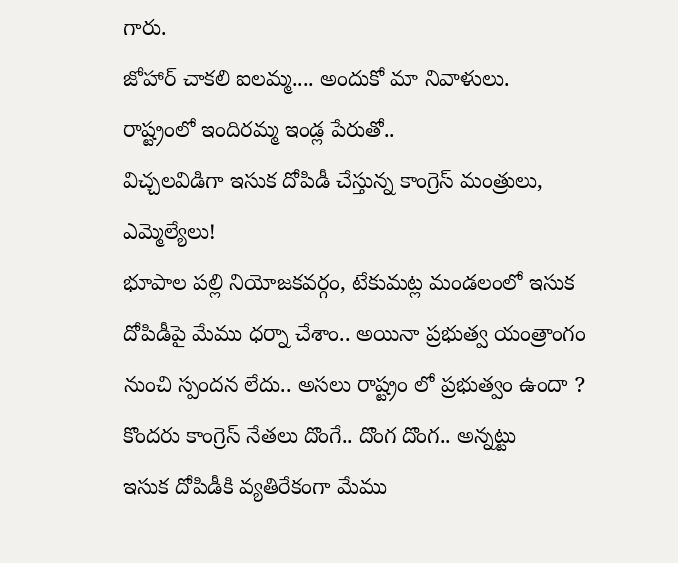గారు.
జోహార్ చాకలి ఐలమ్మ.... అందుకో మా నివాళులు.
రాష్ట్రంలో ఇందిరమ్మ ఇండ్ల పేరుతో..
విచ్చలవిడిగా ఇసుక దోపిడీ చేస్తున్న కాంగ్రెస్ మంత్రులు, ఎమ్మెల్యేలు!
భూపాల పల్లి నియోజకవర్గం, టేకుమట్ల మండలంలో ఇసుక దోపిడీపై మేము ధర్నా చేశాం.. అయినా ప్రభుత్వ యంత్రాంగం నుంచి స్పందన లేదు.. అసలు రాష్ట్రం లో ప్రభుత్వం ఉందా ?
కొందరు కాంగ్రెస్ నేతలు దొంగే.. దొంగ దొంగ.. అన్నట్టు
ఇసుక దోపిడీకి వ్యతిరేకంగా మేము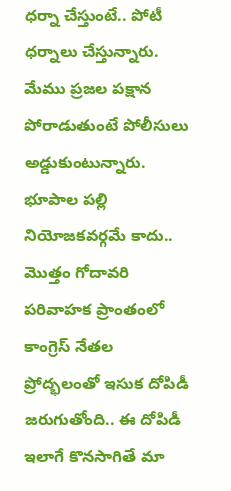ధర్నా చేస్తుంటే.. పోటీ ధర్నాలు చేస్తున్నారు.
మేము ప్రజల పక్షాన పోరాడుతుంటే పోలీసులు అడ్డుకుంటున్నారు.
భూపాల పల్లి నియోజకవర్గమే కాదు.. మొత్తం గోదావరి పరివాహక ప్రాంతంలో కాంగ్రెస్ నేతల ప్రోద్భలంతో ఇసుక దోపిడీ జరుగుతోంది.. ఈ దోపిడీ ఇలాగే కొనసాగితే మా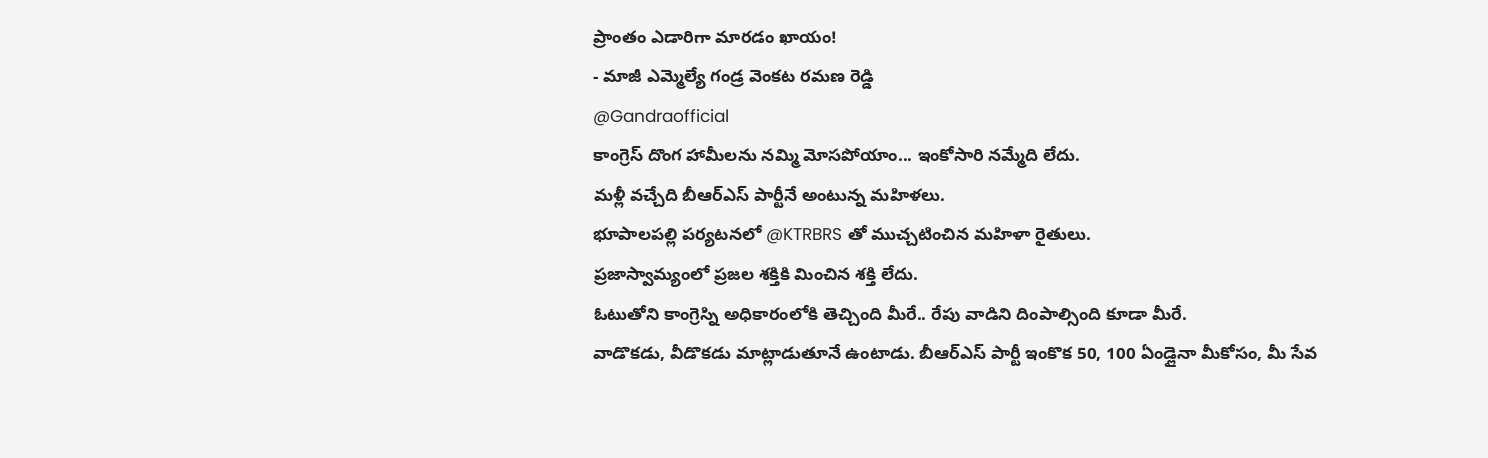ప్రాంతం ఎడారిగా మారడం ఖాయం!
- మాజీ ఎమ్మెల్యే గండ్ర వెంకట రమణ రెడ్డి
@Gandraofficial
కాంగ్రెస్ దొంగ హామీలను నమ్మి మోసపోయాం... ఇంకోసారి నమ్మేది లేదు.
మళ్లీ వచ్చేది బీఆర్ఎస్ పార్టీనే అంటున్న మహిళలు.
భూపాలపల్లి పర్యటనలో @KTRBRS తో ముచ్చటించిన మహిళా రైతులు.
ప్రజాస్వామ్యంలో ప్రజల శక్తికి మించిన శక్తి లేదు.
ఓటుతోని కాంగ్రెస్ని అధికారంలోకి తెచ్చింది మీరే.. రేపు వాడిని దింపాల్సింది కూడా మీరే.
వాడొకడు, వీడొకడు మాట్లాడుతూనే ఉంటాడు. బీఆర్ఎస్ పార్టీ ఇంకొక 50, 100 ఏండ్లైనా మీకోసం, మీ సేవ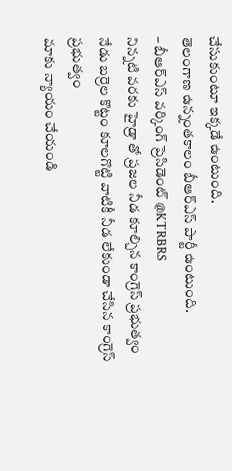చేసుకుంటూ ఇక్కడే ఉంటుంది.
తెలంగాణ ఉన్నంతకాలం బీఆర్ఎస్ పార్టీ ఉంటుంది.
– బీఆర్ఎస్ వర్కింగ్ ప్రెసిడెంట్ @KTRBRS
నిన్నటి వరకు హైడ్రా తో ప్రజల నీడ కూల్చిన కాంగ్రెస్ ప్రభుత్వం
నేడు బర్రెల కొట్టం కూలగొట్టి వాటికీ నీడ లేకుండా చేసిన కాంగ్రెస్ ప్రభుత్వం
మాకు న్యాయం చేయండి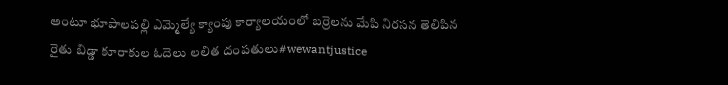అంటూ భూపాలపల్లి ఎమ్మెల్యే క్యాంపు కార్యాలయంలో బర్రెలను మేపి నిరసన తెలిపిన రైతు బిడ్డా కూరాకుల ఓదెలు లలిత దంపతులు#wewantjustice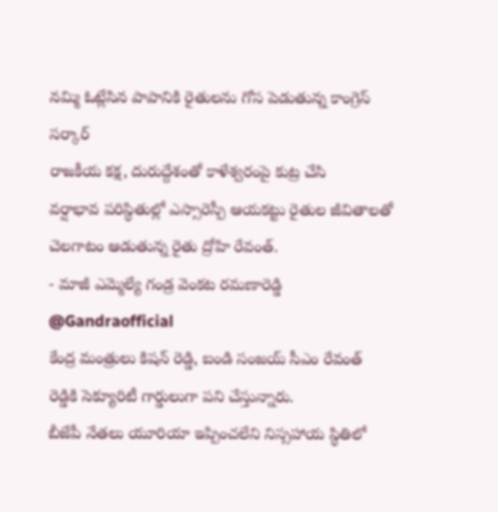నమ్మి ఓట్లేసిన పాపానికి రైతులను గోస పెడుతున్న కాంగ్రెస్ సర్కార్
రాజకీయ కక్ష, దురుద్దేశంతో కాళేశ్వరంపై కుట్ర చేసి
వర్షాభావ పరిస్థితుల్లో ఎస్సారెస్పీ ఆయకట్టు రైతుల జీవితాలతో చెలగాటం ఆడుతున్న రైతు ద్రోహి రేవంత్.
- మాజీ ఎమ్మెల్యే గండ్ర వెంకట రమణారెడ్డి
@Gandraofficial
కేంద్ర మంత్రులు కిషన్ రెడ్డి, బండి సంజయ్ సీఎం రేవంత్ రెడ్డికి సెక్యూరిటీ గార్డులుగా పని చేస్తున్నారు.
బీజేపీ నేతలు యూరియా ఇప్పించలేని నిస్సహాయ స్థితిలో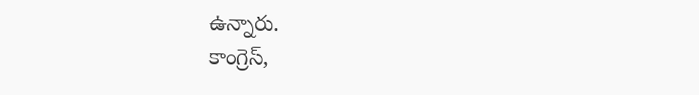ఉన్నారు.
కాంగ్రెస్,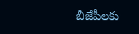బీజేపీలకు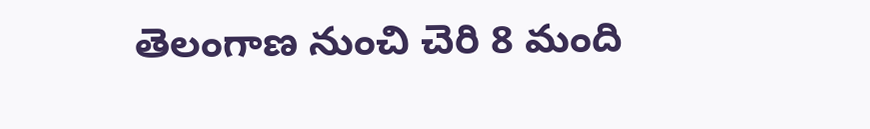తెలంగాణ నుంచి చెరి 8 మంది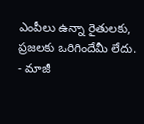ఎంపీలు ఉన్నా రైతులకు, ప్రజలకు ఒరిగిందేమీ లేదు.
- మాజీ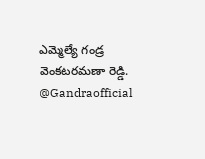ఎమ్మెల్యే గండ్ర వెంకటరమణా రెడ్డి.
@Gandraofficial